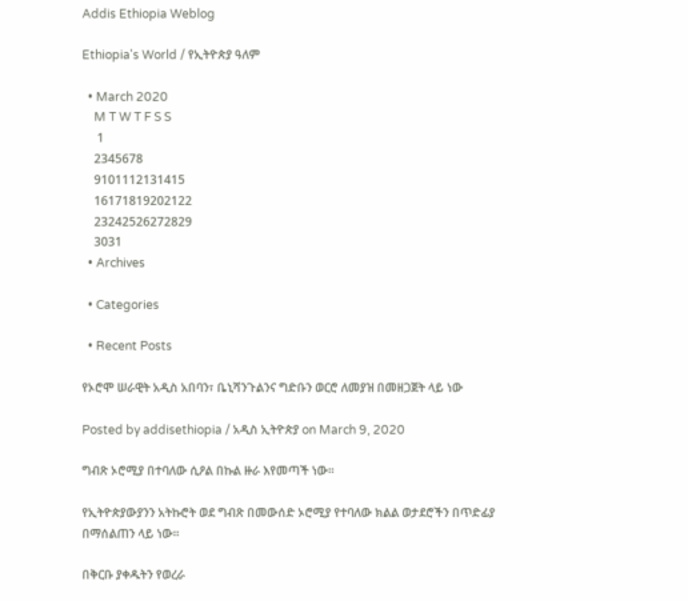Addis Ethiopia Weblog

Ethiopia's World / የኢትዮጵያ ዓለም

  • March 2020
    M T W T F S S
     1
    2345678
    9101112131415
    16171819202122
    23242526272829
    3031
  • Archives

  • Categories

  • Recent Posts

የኦሮሞ ሠራዊት አዲስ አበባን፣ ቤኒሻንጉልንና ግድቡን ወርሮ ለመያዝ በመዘጋጀት ላይ ነው

Posted by addisethiopia / አዲስ ኢትዮጵያ on March 9, 2020

ግብጽ ኦሮሚያ በተባለው ሲዖል በኩል ዙራ እየመጣች ነው።

የኢትዮጵያውያንን አትኩሮት ወደ ግብጽ በመውሰድ ኦሮሚያ የተባለው ክልል ወታደሮችን በጥድፊያ በማሰልጠን ላይ ነው።

በቅርቡ ያቀዱትን የወረራ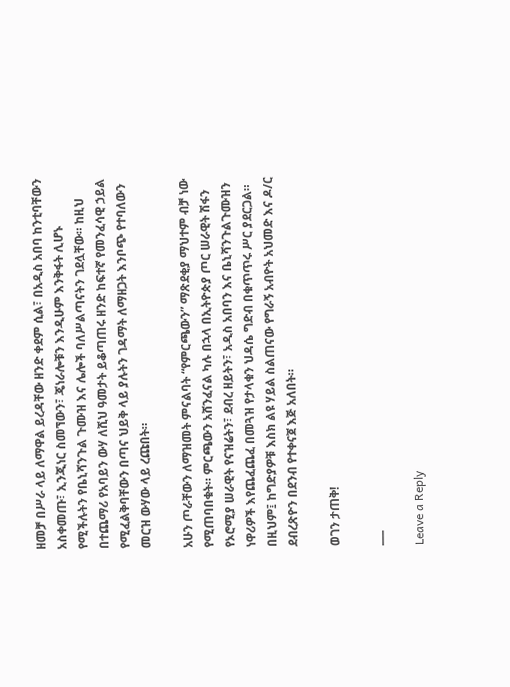ዘመቻ በሥራ ላይ ለማዋል ይረዳቸው ዘንድ ቀደም ሲል፣ በአዲስ አበባ ከንቲባቸውን አስቀመጡ፣ ኢንጂነር ስመኘውን፣ ጄነራሎቹን እንዲሁም እንቅፋት ሊሆኑ የሚችሉትን የቤኒሻንጉል ጉሙዝ እና ሌሎች ባለሥልጣናትን ገደሏቸው። ከዚህ በተጨማሪ የአባይን ውሃ ለሺህ ዓመታት ይቆጣጠሩ ዘንድ ከፍተኛ የመንፈሳዊ ኃይል የሚፈልቅባቸውን በጣና ህይቅ ላይ ያሉትን ገዳማት ለማዘጋት እንቦጭ የተባለውን መርዝ ውሃው ላይ ረጩበት።

አሁን ጦራቸውን ለማዝመት ምናልባት “የምርጫውን” ማጽደቂያ ማህተም ብቻ ነው የሚጠባበቁት። ምርጫውን አሸንፈናል ካሉ በኋላ በኢትዮጵያ ጦር ሠራዊት ሽፋን የኦሮሚያ ሠራዊት የናዝሬትን፣ ደብረ ዘይትን፣ አዲስ አበባን እና ቤኒሻንጉልጉሙዝን ነዋሪዎች እየጨፈጨፈ በመጓዝ የታላቁን ህዳሴ ግድብ በቁጥጥሩ ሥር ያደርጋል። በዚህም፤ ከግድያዎቹ እስክ ልዩ ሃይል ስልጠናው የግራኝ አብዮት አህመድ እና ዶ/ር ደብረጽዮን በደንብ የተቀናጀ እጅ አለበት።

ወገን ታጠቅ!

___

Leave a Reply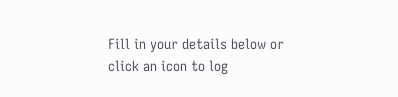Fill in your details below or click an icon to log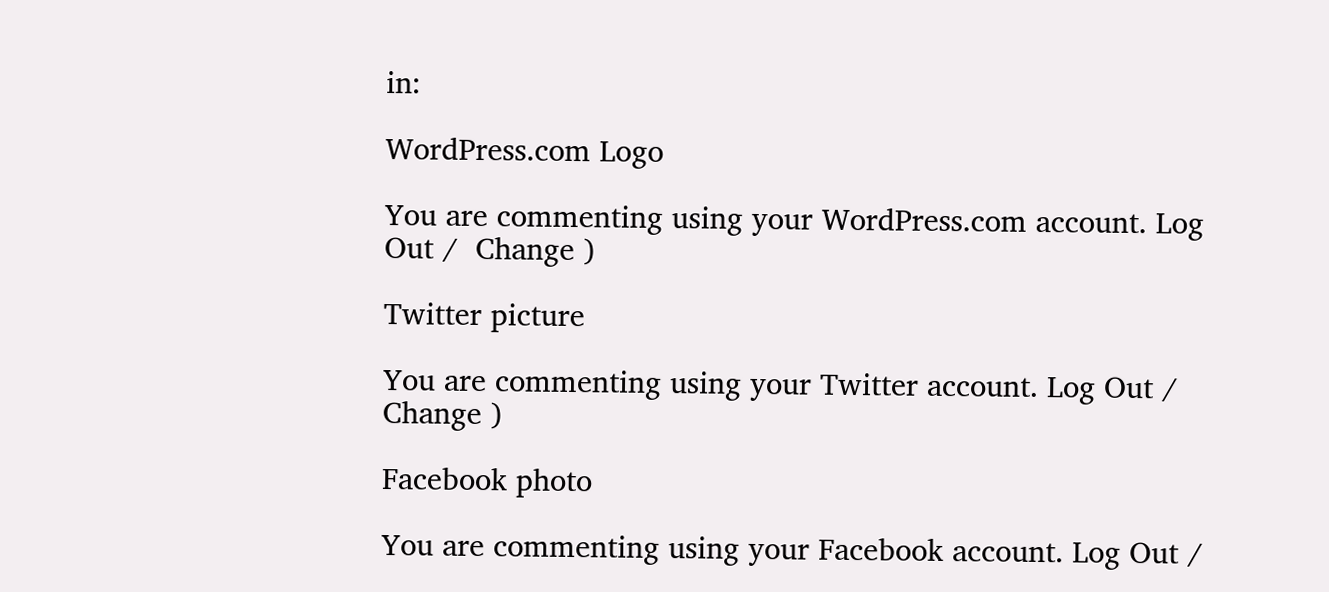in:

WordPress.com Logo

You are commenting using your WordPress.com account. Log Out /  Change )

Twitter picture

You are commenting using your Twitter account. Log Out /  Change )

Facebook photo

You are commenting using your Facebook account. Log Out /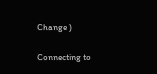Change )

Connecting to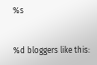%s


%d bloggers like this: